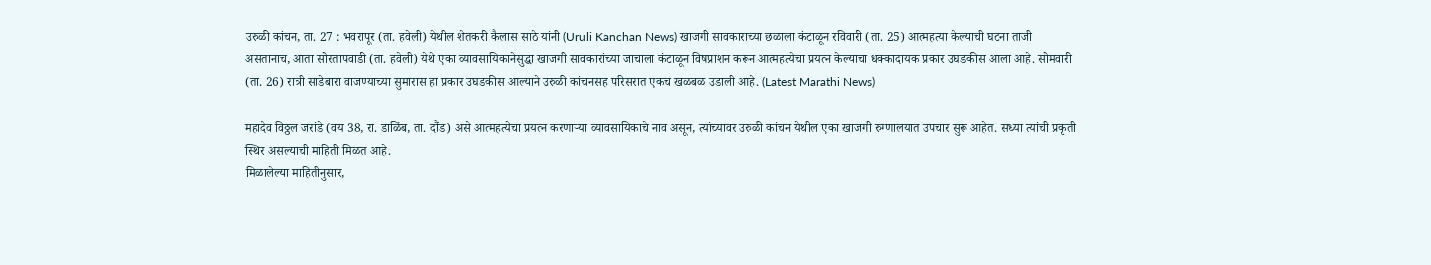उरुळी कांचन, ता. 27 : भवरापूर (ता. हवेली) येथील शेतकरी कैलास साठे यांनी (Uruli Kanchan News) खाजगी सावकाराच्या छळाला कंटाळून रविवारी (ता. 25) आत्महत्या केल्याची घटना ताजी असतानाच, आता सोरतापवाडी (ता. हवेली) येथे एका व्यावसायिकानेसुद्धा खाजगी सावकारांच्या जाचाला कंटाळून विषप्राशन करून आत्महत्येचा प्रयत्न केल्याचा धक्कादायक प्रकार उघडकीस आला आहे. सोमवारी (ता. 26) रात्री साडेबारा वाजण्याच्या सुमारास हा प्रकार उघडकीस आल्याने उरुळी कांचनसह परिसरात एकच खळबळ उडाली आहे. (Latest Marathi News)

महादेव विठ्ठल जरांडे (वय 38, रा. डाळिंब, ता. दौंड) असे आत्महत्येचा प्रयत्न करणाऱ्या व्यावसायिकाचे नाव असून, त्यांच्यावर उरुळी कांचन येथील एका खाजगी रुग्णालयात उपचार सुरू आहेत. सध्या त्यांची प्रकृती स्थिर असल्याची माहिती मिळत आहे.
मिळालेल्या माहितीनुसार,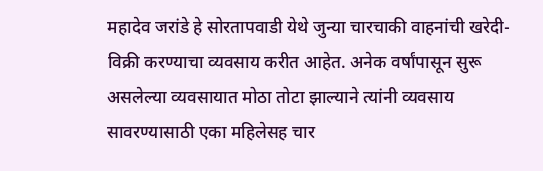महादेव जरांडे हे सोरतापवाडी येथे जुन्या चारचाकी वाहनांची खरेदी-विक्री करण्याचा व्यवसाय करीत आहेत. अनेक वर्षांपासून सुरू असलेल्या व्यवसायात मोठा तोटा झाल्याने त्यांनी व्यवसाय सावरण्यासाठी एका महिलेसह चार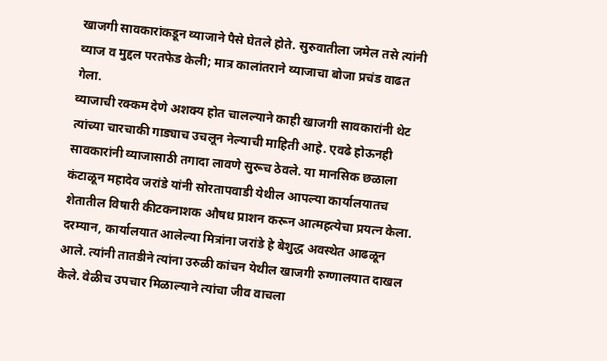खाजगी सावकारांकडून व्याजाने पैसे घेतले होते. सुरुवातीला जमेल तसे त्यांनी व्याज व मुद्दल परतफेड केली; मात्र कालांतराने व्याजाचा बोजा प्रचंड वाढत गेला.
व्याजाची रक्कम देणे अशक्य होत चालल्याने काही खाजगी सावकारांनी थेट त्यांच्या चारचाकी गाड्याच उचलून नेल्याची माहिती आहे. एवढे होऊनही सावकारांनी व्याजासाठी तगादा लावणे सुरूच ठेवले. या मानसिक छळाला कंटाळून महादेव जरांडे यांनी सोरतापवाडी येथील आपल्या कार्यालयातच शेतातील विषारी कीटकनाशक औषध प्राशन करून आत्महत्येचा प्रयत्न केला.
दरम्यान, कार्यालयात आलेल्या मित्रांना जरांडे हे बेशुद्ध अवस्थेत आढळून आले. त्यांनी तातडीने त्यांना उरुळी कांचन येथील खाजगी रुग्णालयात दाखल केले. वेळीच उपचार मिळाल्याने त्यांचा जीव वाचला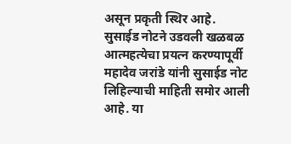असून प्रकृती स्थिर आहे.
सुसाईड नोटने उडवली खळबळ
आत्महत्येचा प्रयत्न करण्यापूर्वी महादेव जरांडे यांनी सुसाईड नोट लिहिल्याची माहिती समोर आली आहे. या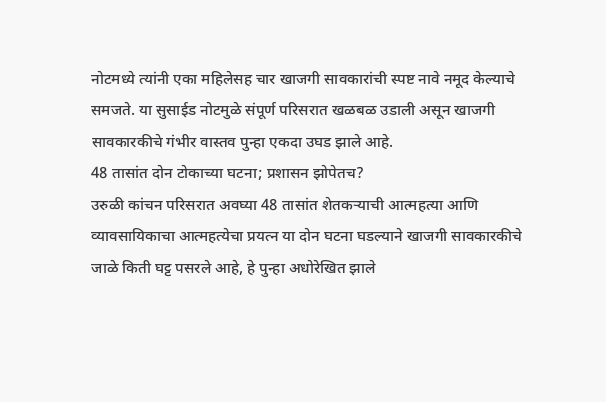नोटमध्ये त्यांनी एका महिलेसह चार खाजगी सावकारांची स्पष्ट नावे नमूद केल्याचे समजते. या सुसाईड नोटमुळे संपूर्ण परिसरात खळबळ उडाली असून खाजगी सावकारकीचे गंभीर वास्तव पुन्हा एकदा उघड झाले आहे.
48 तासांत दोन टोकाच्या घटना; प्रशासन झोपेतच?
उरुळी कांचन परिसरात अवघ्या 48 तासांत शेतकऱ्याची आत्महत्या आणि व्यावसायिकाचा आत्महत्येचा प्रयत्न या दोन घटना घडल्याने खाजगी सावकारकीचे जाळे किती घट्ट पसरले आहे, हे पुन्हा अधोरेखित झाले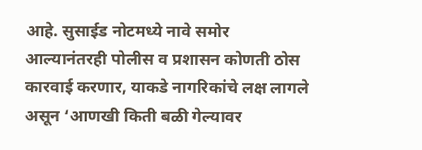आहे. सुसाईड नोटमध्ये नावे समोर आल्यानंतरही पोलीस व प्रशासन कोणती ठोस कारवाई करणार, याकडे नागरिकांचे लक्ष लागले असून ‘आणखी किती बळी गेल्यावर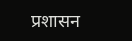प्रशासन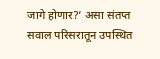जागे होणार?’ असा संतप्त सवाल परिसरातून उपस्थित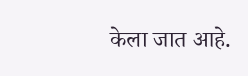केला जात आहे.